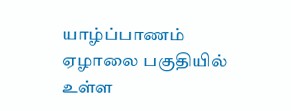யாழ்ப்பாணம் ஏழாலை பகுதியில் உள்ள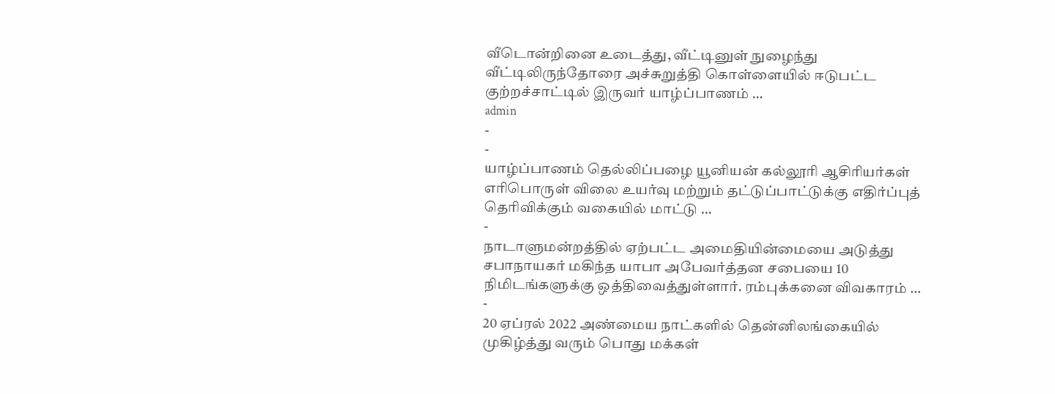வீடொன்றினை உடைத்து, வீட்டினுள் நுழைந்து வீட்டிலிருந்தோரை அச்சுறுத்தி கொள்ளையில் ஈடுபட்ட குற்றச்சாட்டில் இருவர் யாழ்ப்பாணம் …
admin
-
-
யாழ்ப்பாணம் தெல்லிப்பழை யூனியன் கல்லூரி ஆசிரியர்கள் எரிபொருள் விலை உயர்வு மற்றும் தட்டுப்பாட்டுக்கு எதிர்ப்புத் தெரிவிக்கும் வகையில் மாட்டு …
-
நாடாளுமன்றத்தில் ஏற்பட்ட அமைதியின்மையை அடுத்து சபாநாயகர் மகிந்த யாபா அபேவர்த்தன சபையை 10 நிமிடங்களுக்கு ஒத்திவைத்துள்ளார். ரம்புக்கனை விவகாரம் …
-
20 ஏப்ரல் 2022 அண்மைய நாட்களில் தென்னிலங்கையில் முகிழ்த்து வரும் பொது மக்கள்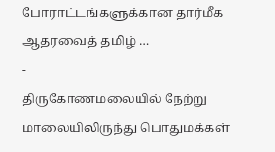போராட்டங்களுக்கான தார்மீக ஆதரவைத் தமிழ் …
-
திருகோணமலையில் நேற்று மாலையிலிருந்து பொதுமக்கள்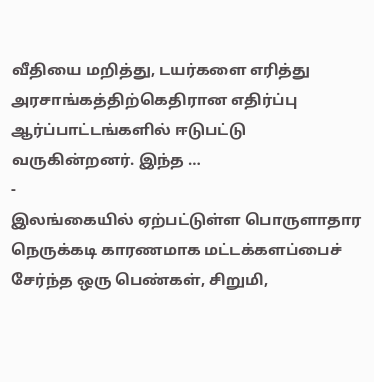வீதியை மறித்து, டயர்களை எரித்து அரசாங்கத்திற்கெதிரான எதிர்ப்பு ஆர்ப்பாட்டங்களில் ஈடுபட்டு வருகின்றனர். இந்த …
-
இலங்கையில் ஏற்பட்டுள்ள பொருளாதார நெருக்கடி காரணமாக மட்டக்களப்பைச் சேர்ந்த ஒரு பெண்கள், சிறுமி,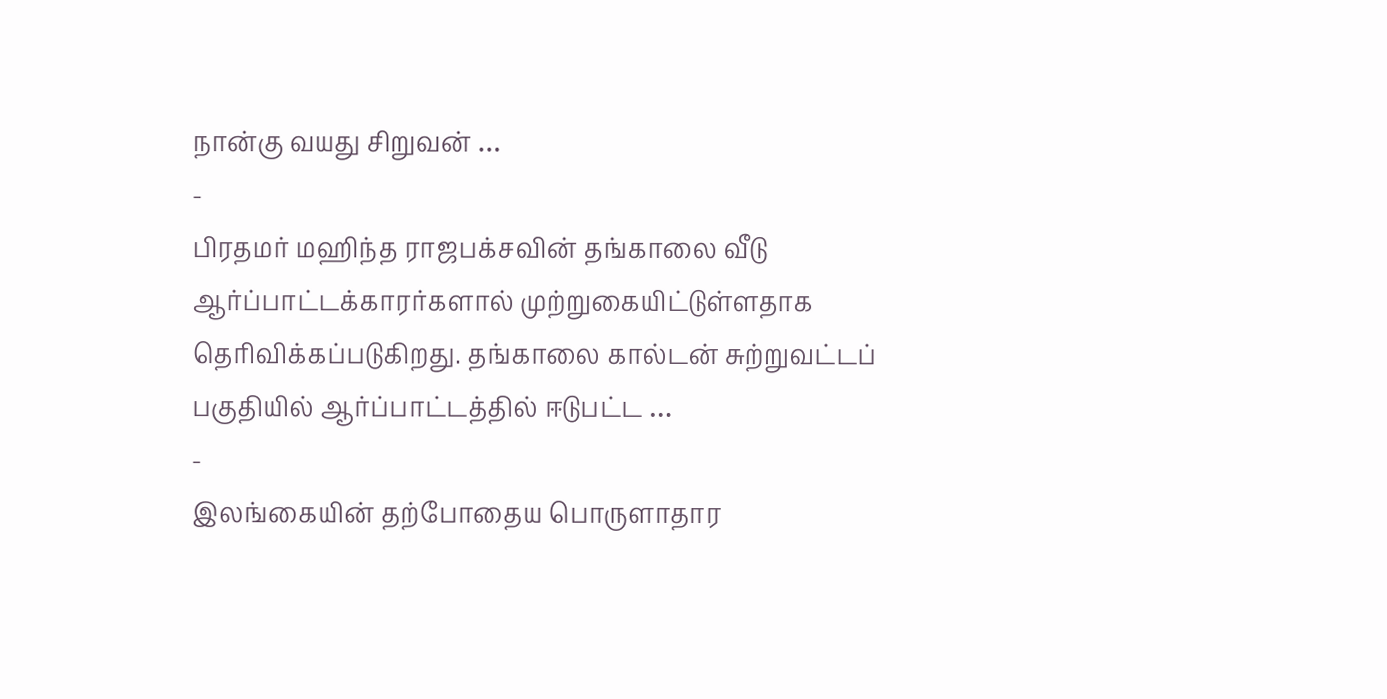நான்கு வயது சிறுவன் …
-
பிரதமர் மஹிந்த ராஜபக்சவின் தங்காலை வீடு ஆர்ப்பாட்டக்காரர்களால் முற்றுகையிட்டுள்ளதாக தெரிவிக்கப்படுகிறது. தங்காலை கால்டன் சுற்றுவட்டப் பகுதியில் ஆர்ப்பாட்டத்தில் ஈடுபட்ட …
-
இலங்கையின் தற்போதைய பொருளாதார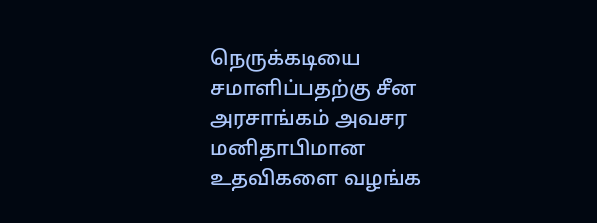நெருக்கடியை சமாளிப்பதற்கு சீன அரசாங்கம் அவசர மனிதாபிமான உதவிகளை வழங்க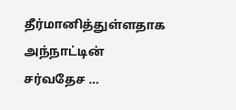தீர்மானித்துள்ளதாக அந்நாட்டின் சர்வதேச …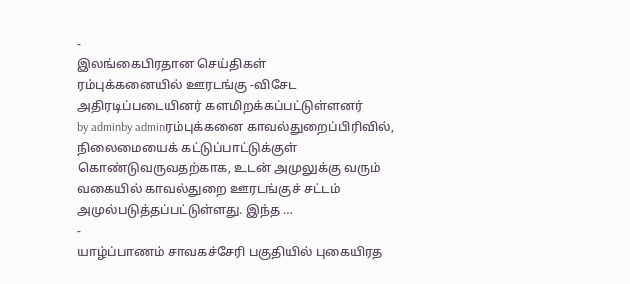-
இலங்கைபிரதான செய்திகள்
ரம்புக்கனையில் ஊரடங்கு -விசேட அதிரடிப்படையினர் களமிறக்கப்பட்டுள்ளனர்
by adminby adminரம்புக்கனை காவல்துறைப்பிரிவில், நிலைமையைக் கட்டுப்பாட்டுக்குள் கொண்டுவருவதற்காக, உடன் அமுலுக்கு வரும் வகையில் காவல்துறை ஊரடங்குச் சட்டம் அமுல்படுத்தப்பட்டுள்ளது. இந்த …
-
யாழ்ப்பாணம் சாவகச்சேரி பகுதியில் புகையிரத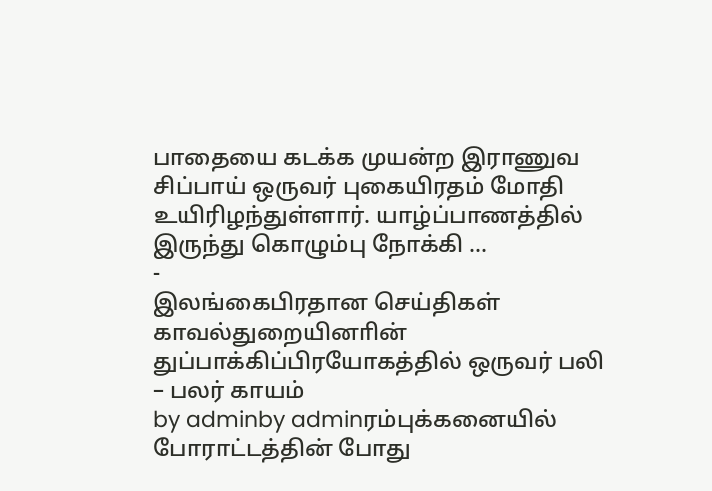பாதையை கடக்க முயன்ற இராணுவ சிப்பாய் ஒருவர் புகையிரதம் மோதி உயிரிழந்துள்ளார். யாழ்ப்பாணத்தில் இருந்து கொழும்பு நோக்கி …
-
இலங்கைபிரதான செய்திகள்
காவல்துறையினாின் துப்பாக்கிப்பிரயோகத்தில் ஒருவர் பலி – பலர் காயம்
by adminby adminரம்புக்கனையில் போராட்டத்தின் போது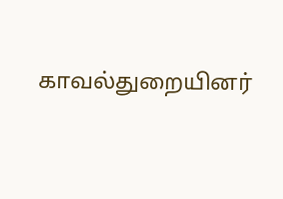காவல்துறையினர்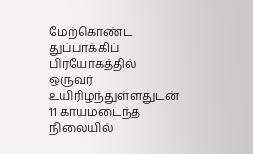மேற்கொண்ட துப்பாக்கிப் பிரயோகத்தில் ஒருவர் உயிரிழந்துள்ளதுடன் 11 காயமடைந்த நிலையில்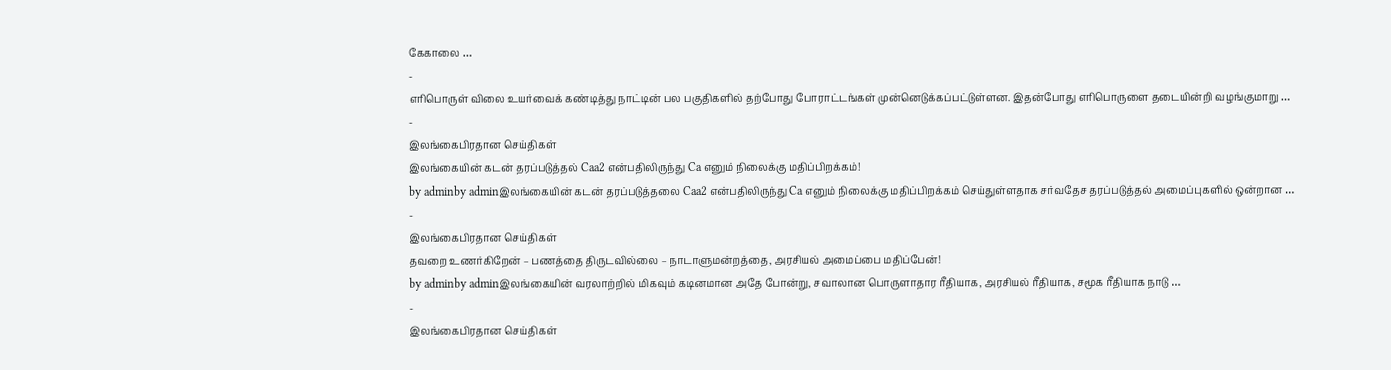கேகாலை …
-
எரிபொருள் விலை உயர்வைக் கண்டித்து நாட்டின் பல பகுதிகளில் தற்போது போராட்டங்கள் முன்னெடுக்கப்பட்டுள்ளன. இதன்போது எரிபொருளை தடையின்றி வழங்குமாறு …
-
இலங்கைபிரதான செய்திகள்
இலங்கையின் கடன் தரப்படுத்தல் Caa2 என்பதிலிருந்து Ca எனும் நிலைக்கு மதிப்பிறக்கம்!
by adminby adminஇலங்கையின் கடன் தரப்படுத்தலை Caa2 என்பதிலிருந்து Ca எனும் நிலைக்கு மதிப்பிறக்கம் செய்துள்ளதாக சர்வதேச தரப்படுத்தல் அமைப்புகளில் ஒன்றான …
-
இலங்கைபிரதான செய்திகள்
தவறை உணர்கிறேன் – பணத்தை திருடவில்லை – நாடாளுமன்றத்தை, அரசியல் அமைப்பை மதிப்பேன்!
by adminby adminஇலங்கையின் வரலாற்றில் மிகவும் கடினமான அதே போன்று, சவாலான பொருளாதார ரீதியாக, அரசியல் ரீதியாக, சமூக ரீதியாக நாடு …
-
இலங்கைபிரதான செய்திகள்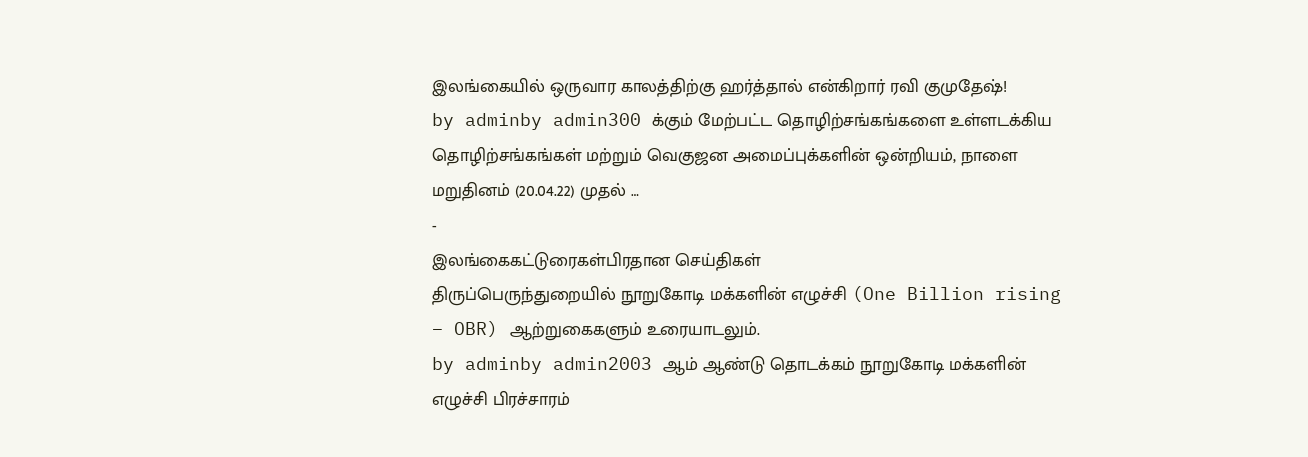இலங்கையில் ஒருவார காலத்திற்கு ஹர்த்தால் என்கிறார் ரவி குமுதேஷ்!
by adminby admin300 க்கும் மேற்பட்ட தொழிற்சங்கங்களை உள்ளடக்கிய தொழிற்சங்கங்கள் மற்றும் வெகுஜன அமைப்புக்களின் ஒன்றியம், நாளை மறுதினம் (20.04.22) முதல் …
-
இலங்கைகட்டுரைகள்பிரதான செய்திகள்
திருப்பெருந்துறையில் நூறுகோடி மக்களின் எழுச்சி (One Billion rising – OBR) ஆற்றுகைகளும் உரையாடலும்.
by adminby admin2003 ஆம் ஆண்டு தொடக்கம் நூறுகோடி மக்களின் எழுச்சி பிரச்சாரம்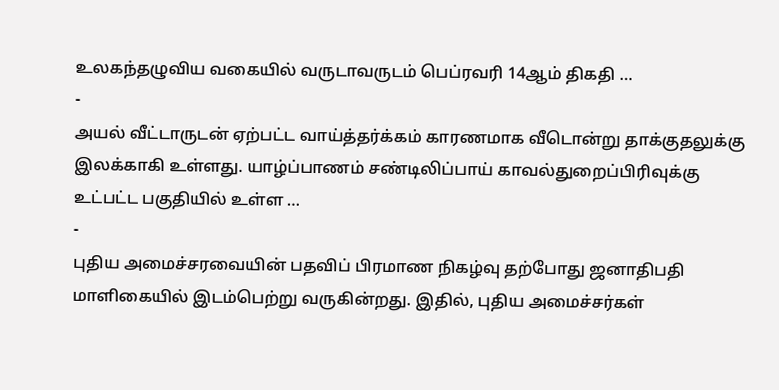உலகந்தழுவிய வகையில் வருடாவருடம் பெப்ரவரி 14ஆம் திகதி …
-
அயல் வீட்டாருடன் ஏற்பட்ட வாய்த்தர்க்கம் காரணமாக வீடொன்று தாக்குதலுக்கு இலக்காகி உள்ளது. யாழ்ப்பாணம் சண்டிலிப்பாய் காவல்துறைப்பிரிவுக்கு உட்பட்ட பகுதியில் உள்ள …
-
புதிய அமைச்சரவையின் பதவிப் பிரமாண நிகழ்வு தற்போது ஜனாதிபதி மாளிகையில் இடம்பெற்று வருகின்றது. இதில், புதிய அமைச்சர்கள்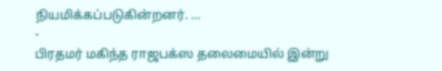நியமிக்கப்படுகின்றனர். …
-
பிரதமர் மகிந்த ராஜபக்ஸ தலைமையில் இன்று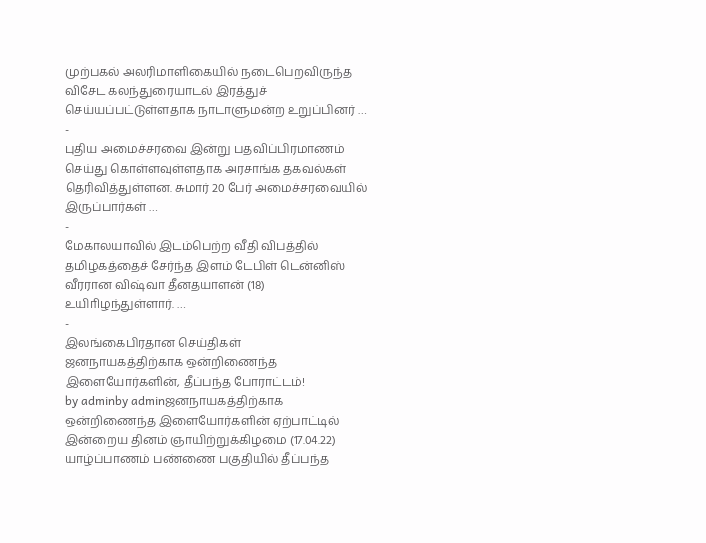முற்பகல் அலரிமாளிகையில் நடைபெறவிருந்த விசேட கலந்துரையாடல் இரத்துச் செய்யப்பட்டுள்ளதாக நாடாளுமன்ற உறுப்பினர் …
-
புதிய அமைச்சரவை இன்று பதவிப்பிரமாணம் செய்து கொள்ளவுள்ளதாக அரசாங்க தகவல்கள் தெரிவித்துள்ளன. சுமார் 20 பேர் அமைச்சரவையில் இருப்பார்கள் …
-
மேகாலயாவில் இடம்பெற்ற வீதி விபத்தில் தமிழகத்தைச் சேர்ந்த இளம் டேபிள் டென்னிஸ் வீரரான விஷ்வா தீனதயாளன் (18) உயிாிழந்துள்ளார். …
-
இலங்கைபிரதான செய்திகள்
ஜனநாயகத்திற்காக ஒன்றிணைந்த இளையோர்களின், தீப்பந்த போராட்டம்!
by adminby adminஜனநாயகத்திற்காக ஒன்றிணைந்த இளையோர்களின் ஏற்பாட்டில் இன்றைய தினம் ஞாயிற்றுக்கிழமை (17.04.22) யாழ்ப்பாணம் பண்ணை பகுதியில் தீப்பந்த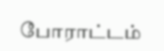போராட்டம்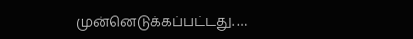முன்னெடுக்கப்பட்டது. …